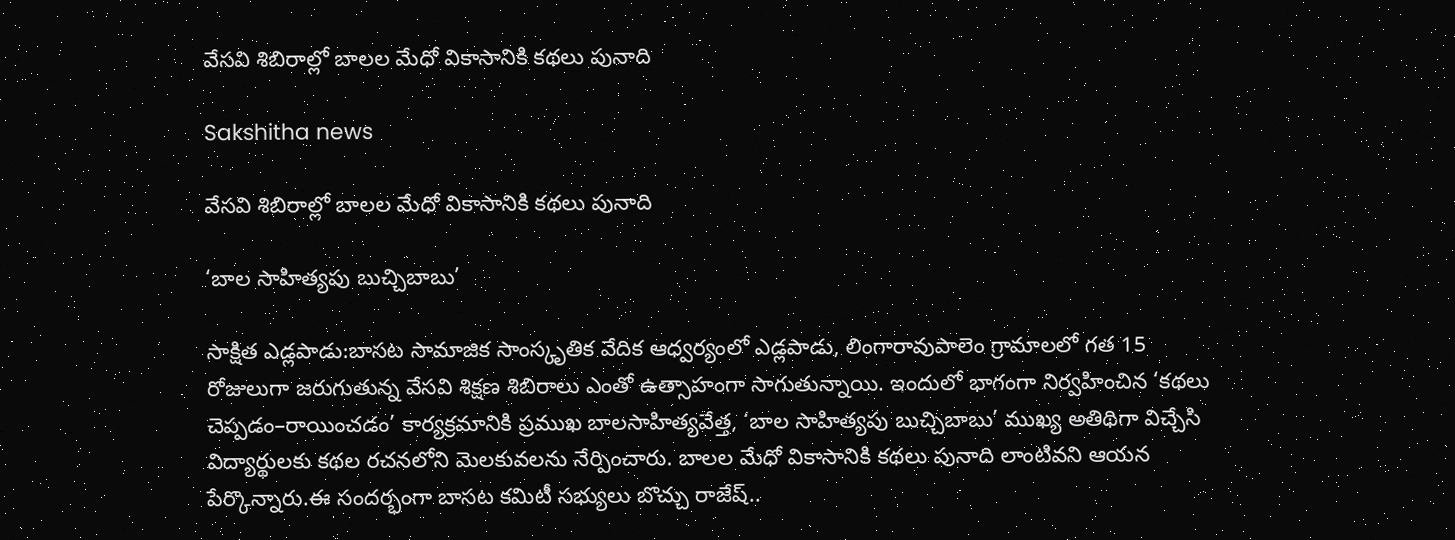వేసవి శిబిరాల్లో బాలల మేధో వికాసానికి కథలు పునాది

Sakshitha news

వేసవి శిబిరాల్లో బాలల మేధో వికాసానికి కథలు పునాది

‘బాల సాహిత్యపు బుచ్చిబాబు’

సాక్షిత ఎడ్లపాడు:బాసట సామాజిక సాంస్కృతిక వేదిక ఆధ్వర్యంలో ఎడ్లపాడు, లింగారావుపాలెం గ్రామాలలో గత 15 రోజులుగా జరుగుతున్న వేసవి శిక్షణ శిబిరాలు ఎంతో ఉత్సాహంగా సాగుతున్నాయి. ఇందులో భాగంగా నిర్వహించిన ‘కథలు చెప్పడం–రాయించడం’ కార్యక్రమానికి ప్రముఖ బాలసాహిత్యవేత్త, ‘బాల సాహిత్యపు బుచ్చిబాబు’ ముఖ్య అతిథిగా విచ్చేసి విద్యార్థులకు కథల రచనలోని మెలకువలను నేర్పించారు. బాలల మేధో వికాసానికి కథలు పునాది లాంటివని ఆయన పేర్కొన్నారు.ఈ సందర్భంగా బాసట కమిటీ సభ్యులు బొచ్చు రాజేష్..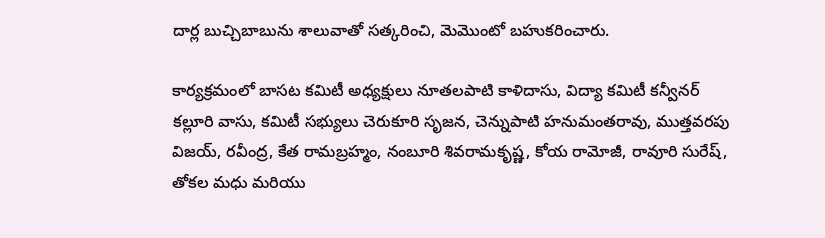దార్ల బుచ్చిబాబును శాలువాతో సత్కరించి, మెమొంటో బహుకరించారు.

కార్యక్రమంలో బాసట కమిటీ అధ్యక్షులు నూతలపాటి కాళిదాసు, విద్యా కమిటీ కన్వీనర్ కల్లూరి వాసు, కమిటీ సభ్యులు చెరుకూరి సృజన, చెన్నుపాటి హనుమంతరావు, ముత్తవరపు విజయ్, రవీంద్ర, కేత రామబ్రహ్మం, నంబూరి శివరామకృష్ణ, కోయ రామోజీ, రావూరి సురేష్, తోకల మధు మరియు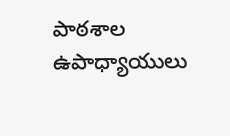పాఠశాల ఉపాధ్యాయులు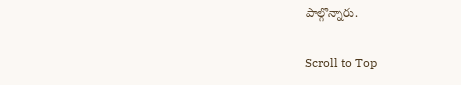పాల్గొన్నారు.

Scroll to Top